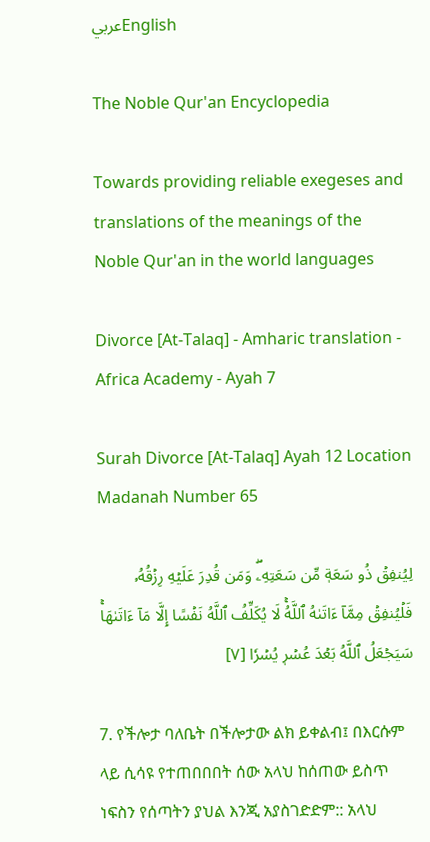عربيEnglish

The Noble Qur'an Encyclopedia

Towards providing reliable exegeses and translations of the meanings of the Noble Qur'an in the world languages

Divorce [At-Talaq] - Amharic translation - Africa Academy - Ayah 7

Surah Divorce [At-Talaq] Ayah 12 Location Madanah Number 65

لِيُنفِقۡ ذُو سَعَةٖ مِّن سَعَتِهِۦۖ وَمَن قُدِرَ عَلَيۡهِ رِزۡقُهُۥ فَلۡيُنفِقۡ مِمَّآ ءَاتَىٰهُ ٱللَّهُۚ لَا يُكَلِّفُ ٱللَّهُ نَفۡسًا إِلَّا مَآ ءَاتَىٰهَاۚ سَيَجۡعَلُ ٱللَّهُ بَعۡدَ عُسۡرٖ يُسۡرٗا [٧]

7. የችሎታ ባለቤት በችሎታው ልክ ይቀልብ፤ በእርሱም ላይ ሲሳዩ የተጠበበበት ሰው አላህ ከሰጠው ይስጥ ነፍስን የሰጣትን ያህል እንጂ አያስገድድም:: አላህ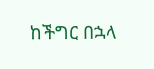ከችግር በኋላ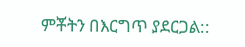ምቾትን በእርግጥ ያደርጋል::